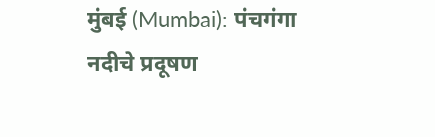मुंबई (Mumbai): पंचगंगा नदीचे प्रदूषण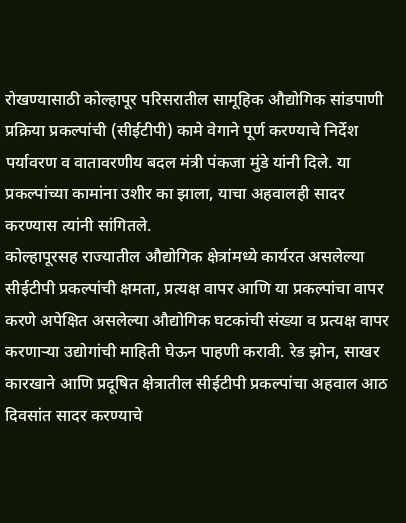रोखण्यासाठी कोल्हापूर परिसरातील सामूहिक औद्योगिक सांडपाणी प्रक्रिया प्रकल्पांची (सीईटीपी) कामे वेगाने पूर्ण करण्याचे निर्देश पर्यावरण व वातावरणीय बदल मंत्री पंकजा मुंडे यांनी दिले. या प्रकल्पांच्या कामांना उशीर का झाला, याचा अहवालही सादर करण्यास त्यांनी सांगितले.
कोल्हापूरसह राज्यातील औद्योगिक क्षेत्रांमध्ये कार्यरत असलेल्या सीईटीपी प्रकल्पांची क्षमता, प्रत्यक्ष वापर आणि या प्रकल्पांचा वापर करणे अपेक्षित असलेल्या औद्योगिक घटकांची संख्या व प्रत्यक्ष वापर करणाऱ्या उद्योगांची माहिती घेऊन पाहणी करावी. रेड झोन, साखर कारखाने आणि प्रदूषित क्षेत्रातील सीईटीपी प्रकल्पांचा अहवाल आठ दिवसांत सादर करण्याचे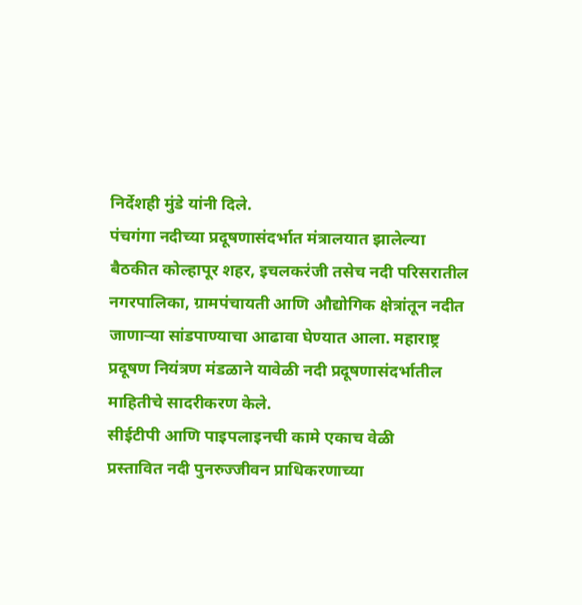निर्देशही मुंडे यांनी दिले.
पंचगंगा नदीच्या प्रदूषणासंदर्भात मंत्रालयात झालेल्या बैठकीत कोल्हापूर शहर, इचलकरंजी तसेच नदी परिसरातील नगरपालिका, ग्रामपंचायती आणि औद्योगिक क्षेत्रांतून नदीत जाणाऱ्या सांडपाण्याचा आढावा घेण्यात आला. महाराष्ट्र प्रदूषण नियंत्रण मंडळाने यावेळी नदी प्रदूषणासंदर्भातील माहितीचे सादरीकरण केले.
सीईटीपी आणि पाइपलाइनची कामे एकाच वेळी
प्रस्तावित नदी पुनरुज्जीवन प्राधिकरणाच्या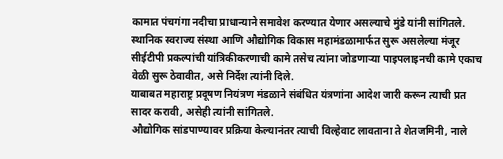कामात पंचगंगा नदीचा प्राधान्याने समावेश करण्यात येणार असल्याचे मुंडे यांनी सांगितले. स्थानिक स्वराज्य संस्था आणि औद्योगिक विकास महामंडळामार्फत सुरू असलेल्या मंजूर सीईटीपी प्रकल्पांची यांत्रिकीकरणाची कामे तसेच त्यांना जोडणाऱ्या पाइपलाइनची कामे एकाच वेळी सुरू ठेवावीत, असे निर्देश त्यांनी दिले.
याबाबत महाराष्ट्र प्रदूषण नियंत्रण मंडळाने संबंधित यंत्रणांना आदेश जारी करून त्याची प्रत सादर करावी, असेही त्यांनी सांगितले.
औद्योगिक सांडपाण्यावर प्रक्रिया केल्यानंतर त्याची विल्हेवाट लावताना ते शेतजमिनी, नाले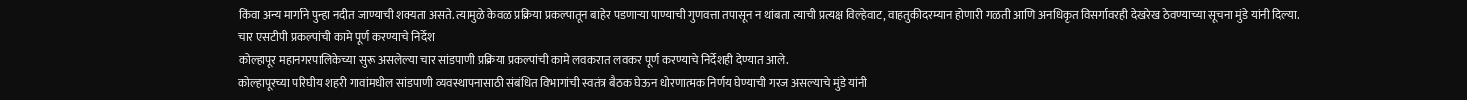किंवा अन्य मार्गाने पुन्हा नदीत जाण्याची शक्यता असते. त्यामुळे केवळ प्रक्रिया प्रकल्पातून बाहेर पडणाऱ्या पाण्याची गुणवत्ता तपासून न थांबता त्याची प्रत्यक्ष विल्हेवाट, वाहतुकीदरम्यान होणारी गळती आणि अनधिकृत विसर्गावरही देखरेख ठेवण्याच्या सूचना मुंडे यांनी दिल्या.
चार एसटीपी प्रकल्पांची कामे पूर्ण करण्याचे निर्देश
कोल्हापूर महानगरपालिकेच्या सुरू असलेल्या चार सांडपाणी प्रक्रिया प्रकल्पांची कामे लवकरात लवकर पूर्ण करण्याचे निर्देशही देण्यात आले.
कोल्हापूरच्या परिघीय शहरी गावांमधील सांडपाणी व्यवस्थापनासाठी संबंधित विभागांची स्वतंत्र बैठक घेऊन धोरणात्मक निर्णय घेण्याची गरज असल्याचे मुंडे यांनी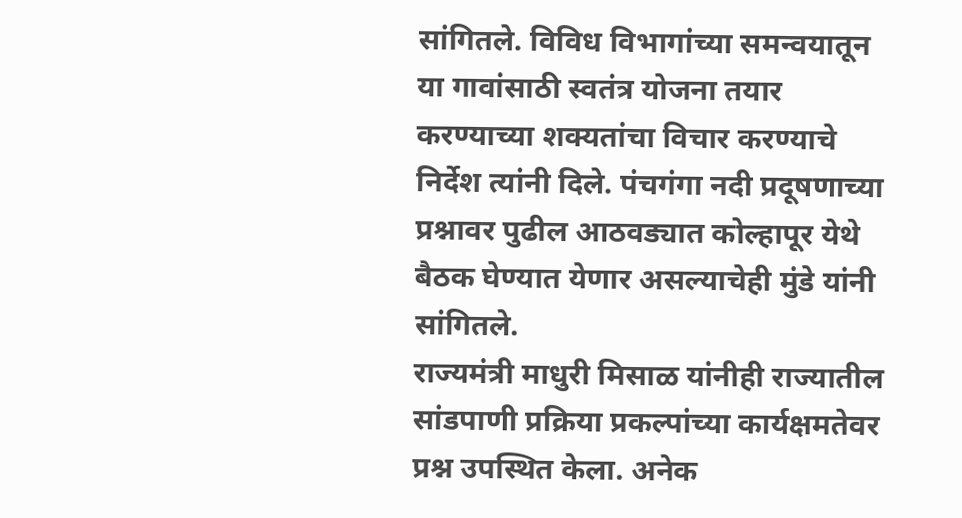सांगितले. विविध विभागांच्या समन्वयातून या गावांसाठी स्वतंत्र योजना तयार करण्याच्या शक्यतांचा विचार करण्याचे निर्देश त्यांनी दिले. पंचगंगा नदी प्रदूषणाच्या प्रश्नावर पुढील आठवड्यात कोल्हापूर येथे बैठक घेण्यात येणार असल्याचेही मुंडे यांनी सांगितले.
राज्यमंत्री माधुरी मिसाळ यांनीही राज्यातील सांडपाणी प्रक्रिया प्रकल्पांच्या कार्यक्षमतेवर प्रश्न उपस्थित केला. अनेक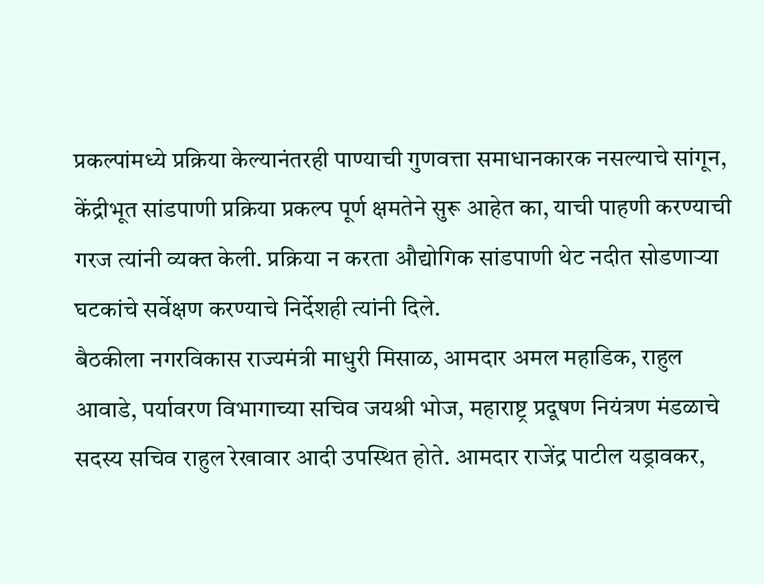प्रकल्पांमध्ये प्रक्रिया केल्यानंतरही पाण्याची गुणवत्ता समाधानकारक नसल्याचे सांगून, केंद्रीभूत सांडपाणी प्रक्रिया प्रकल्प पूर्ण क्षमतेने सुरू आहेत का, याची पाहणी करण्याची गरज त्यांनी व्यक्त केली. प्रक्रिया न करता औद्योगिक सांडपाणी थेट नदीत सोडणाऱ्या घटकांचे सर्वेक्षण करण्याचे निर्देशही त्यांनी दिले.
बैठकीला नगरविकास राज्यमंत्री माधुरी मिसाळ, आमदार अमल महाडिक, राहुल आवाडे, पर्यावरण विभागाच्या सचिव जयश्री भोज, महाराष्ट्र प्रदूषण नियंत्रण मंडळाचे सदस्य सचिव राहुल रेखावार आदी उपस्थित होते. आमदार राजेंद्र पाटील यड्रावकर,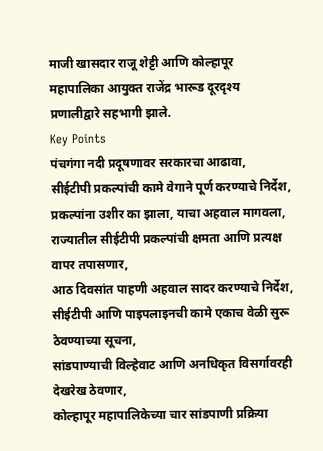माजी खासदार राजू शेट्टी आणि कोल्हापूर महापालिका आयुक्त राजेंद्र भारूड दूरदृश्य प्रणालीद्वारे सहभागी झाले.
Key Points
पंचगंगा नदी प्रदूषणावर सरकारचा आढावा,
सीईटीपी प्रकल्पांची कामे वेगाने पूर्ण करण्याचे निर्देश,
प्रकल्पांना उशीर का झाला, याचा अहवाल मागवला,
राज्यातील सीईटीपी प्रकल्पांची क्षमता आणि प्रत्यक्ष वापर तपासणार,
आठ दिवसांत पाहणी अहवाल सादर करण्याचे निर्देश,
सीईटीपी आणि पाइपलाइनची कामे एकाच वेळी सुरू ठेवण्याच्या सूचना,
सांडपाण्याची विल्हेवाट आणि अनधिकृत विसर्गावरही देखरेख ठेवणार,
कोल्हापूर महापालिकेच्या चार सांडपाणी प्रक्रिया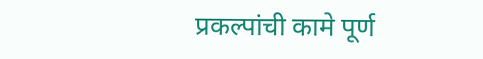प्रकल्पांची कामे पूर्ण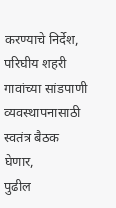करण्याचे निर्देश,
परिघीय शहरी गावांच्या सांडपाणी व्यवस्थापनासाठी स्वतंत्र बैठक घेणार,
पुढील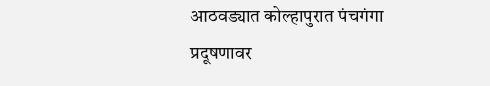आठवड्यात कोल्हापुरात पंचगंगा प्रदूषणावर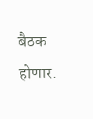बैठक होणार.